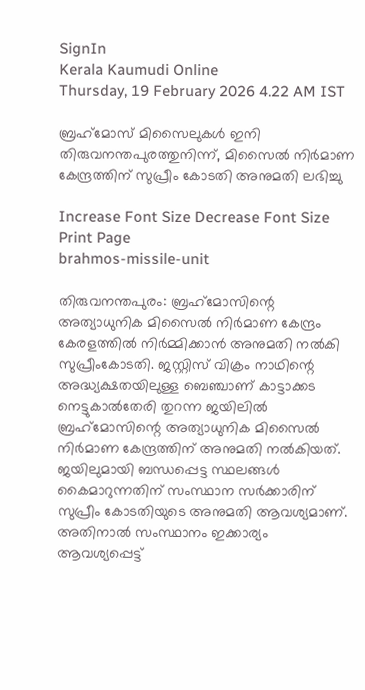SignIn
Kerala Kaumudi Online
Thursday, 19 February 2026 4.22 AM IST

ബ്രഹ്‌മോസ് മിസൈലുകൾ ഇനി തിരുവനന്തപുരത്തുനിന്ന്, മിസൈൽ നിർമാണ കേന്ദ്രത്തിന് സുപ്രീം കോടതി അനുമതി ലഭിച്ചു

Increase Font Size Decrease Font Size Print Page
brahmos-missile-unit

തിരുവനന്തപുരം: ബ്രഹ്‌മോസിന്റെ അത്യാധുനിക മിസൈൽ നിർമാണ കേന്ദ്രം കേരളത്തിൽ നിർമ്മിക്കാൻ അനുമതി നൽകി സുപ്രീംകോടതി. ജസ്റ്റിസ് വിക്രം നാഥിന്റെ അദ്ധ്യക്ഷതയിലുള്ള ബെഞ്ചാണ് കാട്ടാക്കട നെട്ടുകാൽതേരി തുറന്ന ജയിലിൽ ബ്രഹ്‌മോസിന്റെ അത്യാധുനിക മിസൈൽ നിർമാണ കേന്ദ്രത്തിന് അനുമതി നൽകിയത്. ജയിലുമായി ബന്ധപ്പെട്ട സ്ഥലങ്ങൾ കൈമാറുന്നതിന് സംസ്ഥാന സർക്കാരിന് സുപ്രീം കോടതിയുടെ അനുമതി ആവശ്യമാണ്. അതിനാൽ സംസ്ഥാനം ഇക്കാര്യം ആവശ്യപ്പെട്ട്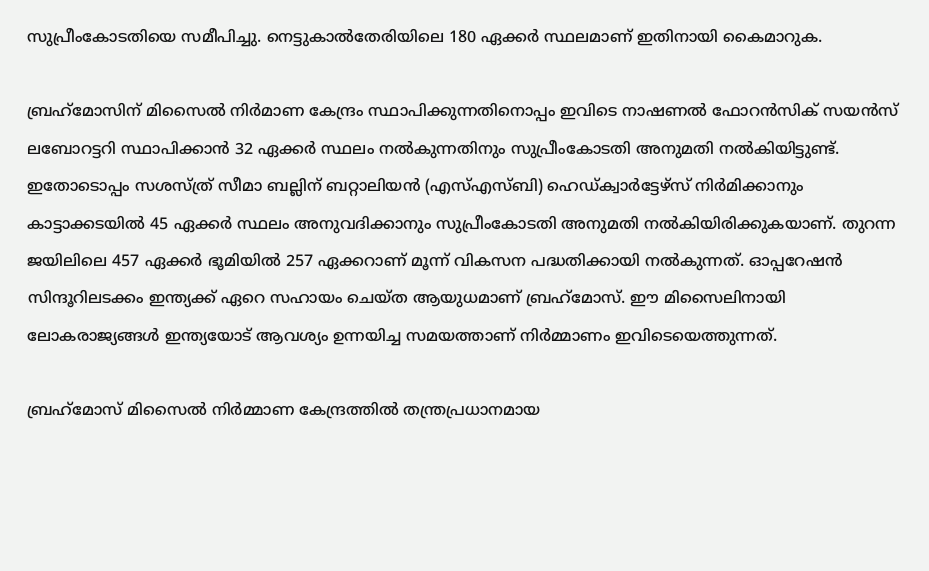സുപ്രീംകോടതിയെ സമീപിച്ചു. നെട്ടുകാൽതേരിയിലെ 180 ഏക്കർ സ്ഥലമാണ് ഇതിനായി‌ കൈമാറുക.

ബ്രഹ്‌മോസിന് മിസൈൽ നിർമാണ കേന്ദ്രം സ്ഥാപിക്കുന്നതിനൊപ്പം ഇവിടെ നാഷണൽ ഫോറൻസിക് സയൻസ് ലബോറട്ടറി സ്ഥാപിക്കാൻ 32 ഏക്കർ സ്ഥലം നൽകുന്നതിനും സുപ്രീംകോടതി അനുമതി നൽകിയിട്ടുണ്ട്. ഇതോടൊപ്പം സശസ്‌ത്ര് സീമാ ബല്ലിന് ബറ്റാലിയൻ (എസ്എസ്‌ബി) ഹെഡ്ക്വാർട്ടേഴ്‌സ് നിർമിക്കാനും കാട്ടാക്കടയിൽ 45 ഏക്കർ സ്ഥലം അനുവദിക്കാനും സുപ്രീംകോടതി അനുമതി നൽകിയിരിക്കുകയാണ്. തുറന്ന ജയിലിലെ 457 ഏക്കർ ഭൂമിയിൽ 257 ഏക്കറാണ് മൂന്ന് വികസന പദ്ധതിക്കായി നൽകുന്നത്. ഓപ്പറേഷൻ സിന്ദൂറിലടക്കം ഇന്ത്യക്ക് ഏറെ സഹായം ചെയ്‌ത ആയുധമാണ് ബ്രഹ്‌മോസ്. ഈ മിസൈലിനായി ലോകരാജ്യങ്ങൾ ഇന്ത്യയോട് ആവശ്യം ഉന്നയിച്ച സമയത്താണ് നിർമ്മാണം ഇവിടെയെത്തുന്നത്.

ബ്രഹ്‌മോസ് മിസൈൽ നിർമ്മാണ കേന്ദ്രത്തിൽ തന്ത്രപ്രധാനമായ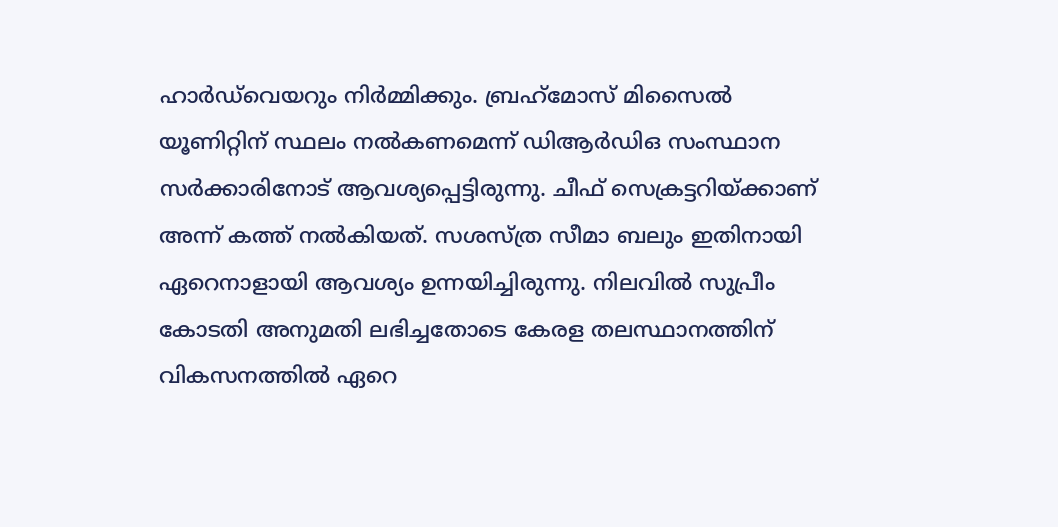ഹാർഡ്‌വെയറും നിർമ്മിക്കും. ബ്രഹ്‌മോസ് മിസൈൽ യൂണിറ്റിന് സ്ഥലം നൽകണമെന്ന് ഡിആർഡിഒ സംസ്ഥാന സർക്കാരിനോട് ആവശ്യപ്പെട്ടിരുന്നു. ചീഫ് സെക്രട്ടറിയ്‌ക്കാണ് അന്ന് കത്ത് നൽകിയത്. സശസ്‌ത്ര സീമാ ബലും ഇതിനായി ഏറെനാളായി ആവശ്യം ഉന്നയിച്ചിരുന്നു. നിലവിൽ സുപ്രീം കോടതി അനുമതി ലഭിച്ചതോടെ‌ കേരള തലസ്ഥാനത്തിന് വികസനത്തിൽ ഏറെ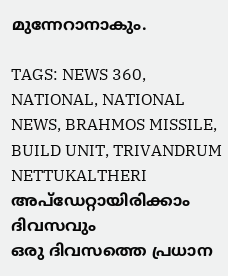മുന്നേറാനാകും.

TAGS: NEWS 360, NATIONAL, NATIONAL NEWS, BRAHMOS MISSILE, BUILD UNIT, TRIVANDRUM NETTUKALTHERI
അപ്ഡേറ്റായിരിക്കാം ദിവസവും
ഒരു ദിവസത്തെ പ്രധാന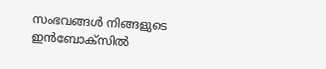സംഭവങ്ങൾ നിങ്ങളുടെ ഇൻബോക്സിൽ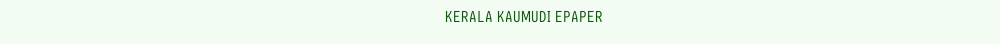KERALA KAUMUDI EPAPER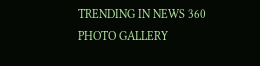TRENDING IN NEWS 360
PHOTO GALLERY